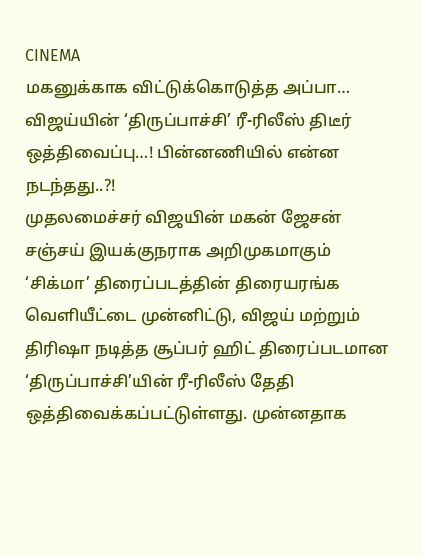CINEMA
மகனுக்காக விட்டுக்கொடுத்த அப்பா… விஜய்யின் ‘திருப்பாச்சி’ ரீ-ரிலீஸ் திடீர் ஒத்திவைப்பு…! பின்னணியில் என்ன நடந்தது..?!
முதலமைச்சர் விஜயின் மகன் ஜேசன் சஞ்சய் இயக்குநராக அறிமுகமாகும் ‘சிக்மா’ திரைப்படத்தின் திரையரங்க வெளியீட்டை முன்னிட்டு, விஜய் மற்றும் திரிஷா நடித்த சூப்பர் ஹிட் திரைப்படமான ‘திருப்பாச்சி’யின் ரீ-ரிலீஸ் தேதி ஒத்திவைக்கப்பட்டுள்ளது. முன்னதாக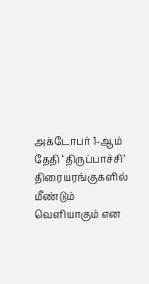அக்டோபர் 1-ஆம் தேதி ‘திருப்பாச்சி’ திரையரங்குகளில் மீண்டும் வெளியாகும் என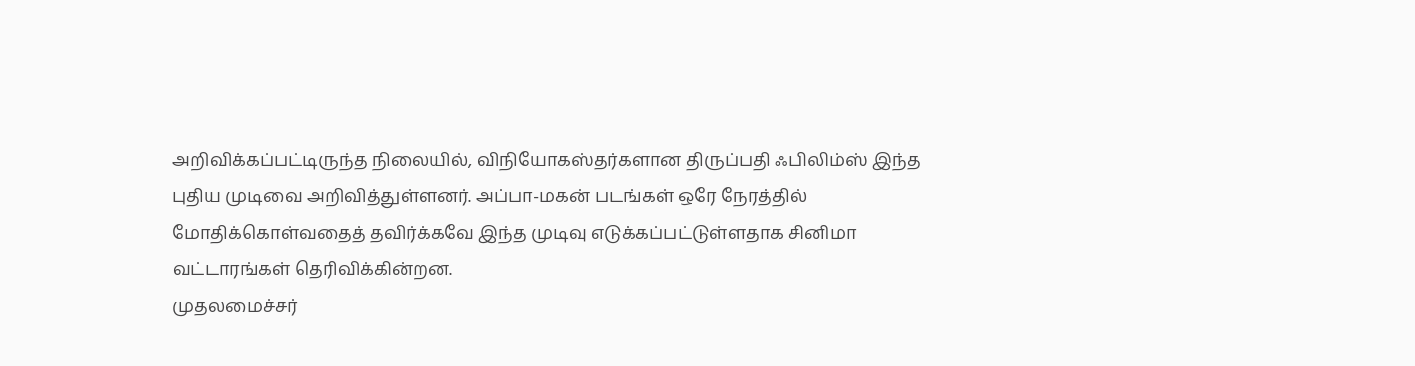அறிவிக்கப்பட்டிருந்த நிலையில், விநியோகஸ்தர்களான திருப்பதி ஃபிலிம்ஸ் இந்த புதிய முடிவை அறிவித்துள்ளனர். அப்பா-மகன் படங்கள் ஒரே நேரத்தில் மோதிக்கொள்வதைத் தவிர்க்கவே இந்த முடிவு எடுக்கப்பட்டுள்ளதாக சினிமா வட்டாரங்கள் தெரிவிக்கின்றன.
முதலமைச்சர்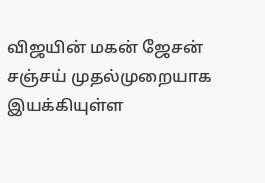விஜயின் மகன் ஜேசன் சஞ்சய் முதல்முறையாக இயக்கியுள்ள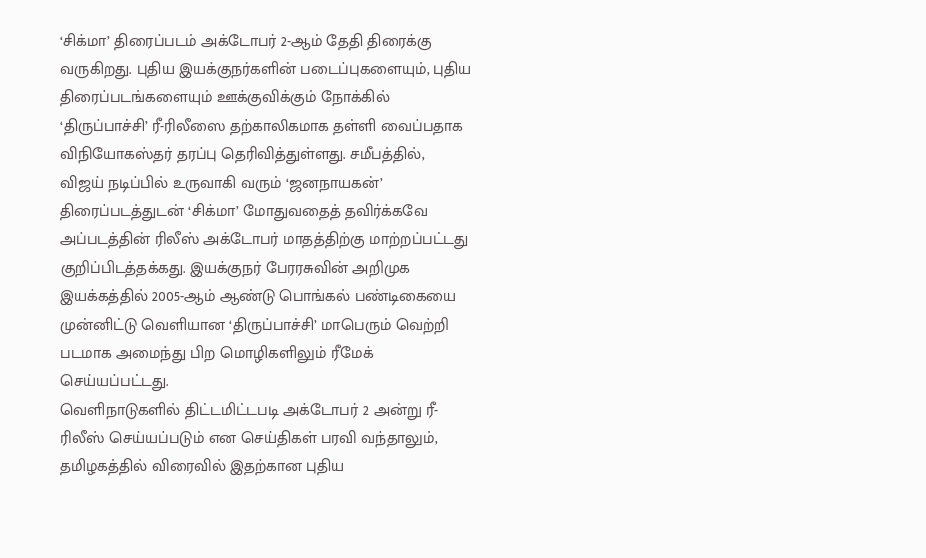‘சிக்மா’ திரைப்படம் அக்டோபர் 2-ஆம் தேதி திரைக்கு வருகிறது. புதிய இயக்குநர்களின் படைப்புகளையும், புதிய திரைப்படங்களையும் ஊக்குவிக்கும் நோக்கில் ‘திருப்பாச்சி’ ரீ-ரிலீஸை தற்காலிகமாக தள்ளி வைப்பதாக விநியோகஸ்தர் தரப்பு தெரிவித்துள்ளது. சமீபத்தில், விஜய் நடிப்பில் உருவாகி வரும் ‘ஜனநாயகன்’ திரைப்படத்துடன் ‘சிக்மா’ மோதுவதைத் தவிர்க்கவே அப்படத்தின் ரிலீஸ் அக்டோபர் மாதத்திற்கு மாற்றப்பட்டது குறிப்பிடத்தக்கது. இயக்குநர் பேரரசுவின் அறிமுக இயக்கத்தில் 2005-ஆம் ஆண்டு பொங்கல் பண்டிகையை முன்னிட்டு வெளியான ‘திருப்பாச்சி’ மாபெரும் வெற்றி படமாக அமைந்து பிற மொழிகளிலும் ரீமேக் செய்யப்பட்டது.
வெளிநாடுகளில் திட்டமிட்டபடி அக்டோபர் 2 அன்று ரீ-ரிலீஸ் செய்யப்படும் என செய்திகள் பரவி வந்தாலும், தமிழகத்தில் விரைவில் இதற்கான புதிய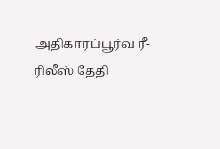அதிகாரப்பூர்வ ரீ-ரிலீஸ் தேதி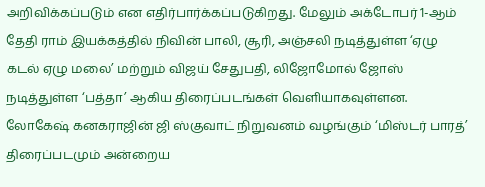அறிவிக்கப்படும் என எதிர்பார்க்கப்படுகிறது. மேலும் அக்டோபர் 1-ஆம் தேதி ராம் இயக்கத்தில் நிவின் பாலி, சூரி, அஞ்சலி நடித்துள்ள ‘ஏழு கடல் ஏழு மலை’ மற்றும் விஜய் சேதுபதி, லிஜோமோல் ஜோஸ் நடித்துள்ள ‘பத்தா’ ஆகிய திரைப்படங்கள் வெளியாகவுள்ளன. லோகேஷ் கனகராஜின் ஜி ஸ்குவாட் நிறுவனம் வழங்கும் ‘மிஸ்டர் பாரத்’ திரைப்படமும் அன்றைய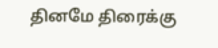தினமே திரைக்கு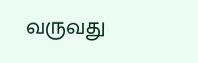வருவது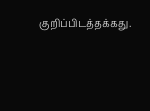குறிப்பிடத்தக்கது.